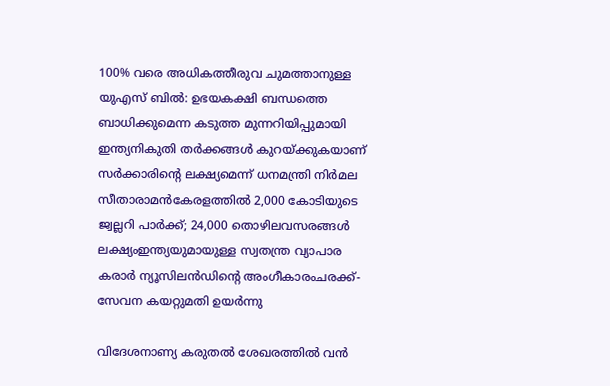100% വരെ അധികത്തീരുവ ചുമത്താനുള്ള യുഎസ് ബിൽ: ഉഭയകക്ഷി ബന്ധത്തെ ബാധിക്കുമെന്ന കടുത്ത മുന്നറിയിപ്പുമായി ഇന്ത്യനികുതി തർക്കങ്ങൾ കുറയ്ക്കുകയാണ് സർക്കാരിൻ്റെ ലക്ഷ്യമെന്ന് ധനമന്ത്രി നിർമല സീതാരാമൻകേരളത്തിൽ 2,000 കോടിയുടെ ജ്വല്ലറി പാർക്ക്; 24,000 തൊഴിലവസരങ്ങൾ ലക്ഷ്യംഇന്ത്യയുമായുള്ള സ്വതന്ത്ര വ്യാപാര കരാര്‍ ന്യൂസിലന്‍ഡിന്റെ അംഗീകാരംചരക്ക്-സേവന കയറ്റുമതി ഉയർന്നു

വിദേശനാണ്യ കരുതല്‍ ശേഖരത്തില്‍ വന്‍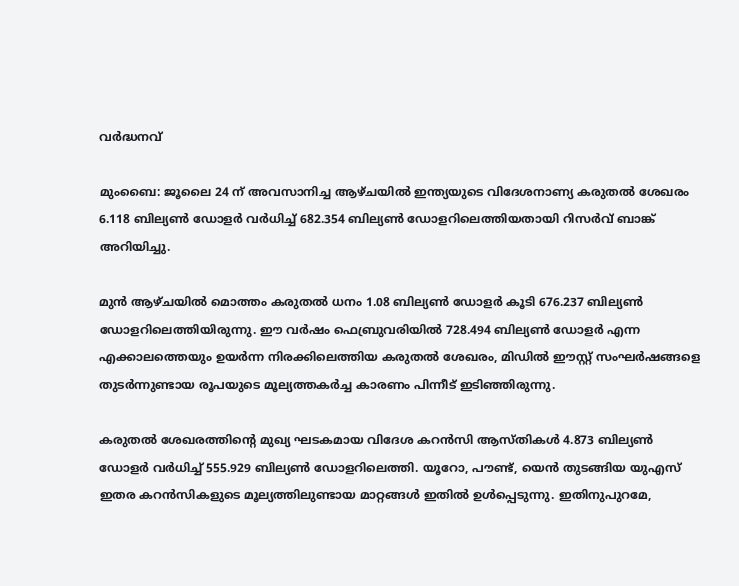വര്‍ദ്ധനവ്

മുംബൈ: ജൂലൈ 24 ന് അവസാനിച്ച ആഴ്ചയില്‍ ഇന്ത്യയുടെ വിദേശനാണ്യ കരുതല്‍ ശേഖരം 6.118 ബില്യണ്‍ ഡോളര്‍ വര്‍ധിച്ച് 682.354 ബില്യണ്‍ ഡോളറിലെത്തിയതായി റിസര്‍വ് ബാങ്ക് അറിയിച്ചു.

മുന്‍ ആഴ്ചയില്‍ മൊത്തം കരുതല്‍ ധനം 1.08 ബില്യണ്‍ ഡോളര്‍ കൂടി 676.237 ബില്യണ്‍ ഡോളറിലെത്തിയിരുന്നു. ഈ വര്‍ഷം ഫെബ്രുവരിയില്‍ 728.494 ബില്യണ്‍ ഡോളര്‍ എന്ന എക്കാലത്തെയും ഉയര്‍ന്ന നിരക്കിലെത്തിയ കരുതല്‍ ശേഖരം, മിഡില്‍ ഈസ്റ്റ് സംഘര്‍ഷങ്ങളെ തുടര്‍ന്നുണ്ടായ രൂപയുടെ മൂല്യത്തകര്‍ച്ച കാരണം പിന്നീട് ഇടിഞ്ഞിരുന്നു.

കരുതല്‍ ശേഖരത്തിന്റെ മുഖ്യ ഘടകമായ വിദേശ കറന്‍സി ആസ്തികള്‍ 4.873 ബില്യണ്‍ ഡോളര്‍ വര്‍ധിച്ച് 555.929 ബില്യണ്‍ ഡോളറിലെത്തി. യൂറോ, പൗണ്ട്, യെന്‍ തുടങ്ങിയ യുഎസ് ഇതര കറന്‍സികളുടെ മൂല്യത്തിലുണ്ടായ മാറ്റങ്ങള്‍ ഇതില്‍ ഉള്‍പ്പെടുന്നു. ഇതിനുപുറമേ,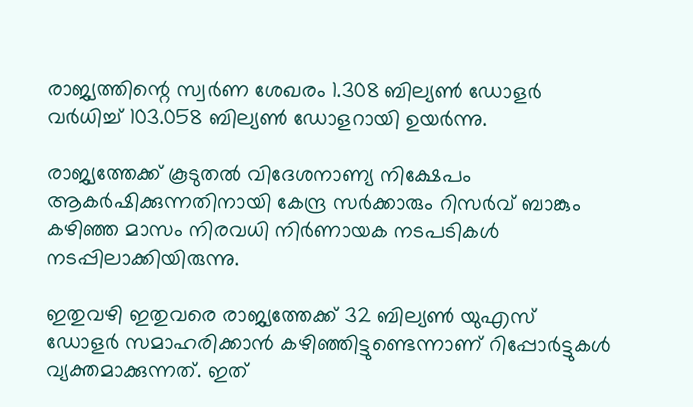രാജ്യത്തിന്റെ സ്വര്‍ണ ശേഖരം 1.308 ബില്യണ്‍ ഡോളര്‍ വര്‍ധിച്ച് 103.058 ബില്യണ്‍ ഡോളറായി ഉയര്‍ന്നു.

രാജ്യത്തേക്ക് കൂടുതല്‍ വിദേശനാണ്യ നിക്ഷേപം ആകര്‍ഷിക്കുന്നതിനായി കേന്ദ്ര സര്‍ക്കാരും റിസര്‍വ് ബാങ്കും കഴിഞ്ഞ മാസം നിരവധി നിര്‍ണായക നടപടികള്‍ നടപ്പിലാക്കിയിരുന്നു.

ഇതുവഴി ഇതുവരെ രാജ്യത്തേക്ക് 32 ബില്യണ്‍ യുഎസ് ഡോളര്‍ സമാഹരിക്കാന്‍ കഴിഞ്ഞിട്ടുണ്ടെന്നാണ് റിപ്പോര്‍ട്ടുകള്‍ വ്യക്തമാക്കുന്നത്. ഇത്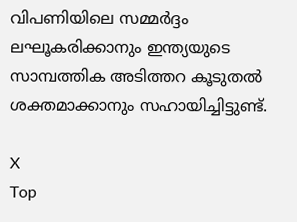വിപണിയിലെ സമ്മര്‍ദ്ദം ലഘൂകരിക്കാനും ഇന്ത്യയുടെ സാമ്പത്തിക അടിത്തറ കൂടുതല്‍ ശക്തമാക്കാനും സഹായിച്ചിട്ടുണ്ട്.

X
Top